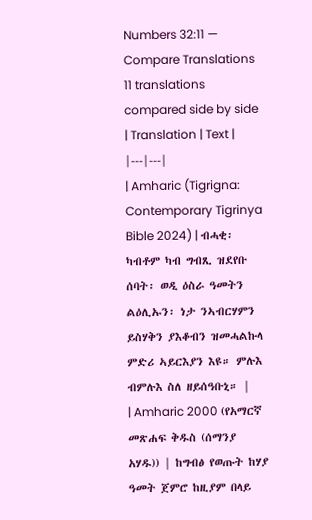Numbers 32:11 — Compare Translations
11 translations compared side by side
| Translation | Text |
|---|---|
| Amharic (Tigrigna: Contemporary Tigrinya Bible 2024) | ብሓቂ፡ ካብቶም ካብ ግብጺ ዝደየቡ ሰባት፡ ወዲ ዕስራ ዓመትን ልዕሊኡን፡ ነታ ንኣብርሃምን ይስሃቅን ያእቆብን ዝመሓልኩላ ምድሪ ኣይርእያን እዩ። ምሉእ ብምሉእ ስለ ዘይሰዓቡኒ። |
| Amharic 2000 (የአማርኛ መጽሐፍ ቅዱስ (ሰማንያ አሃዱ)) | ከግብፅ የወጡት ከሃያ ዓመት ጀምሮ ከዚያም በላይ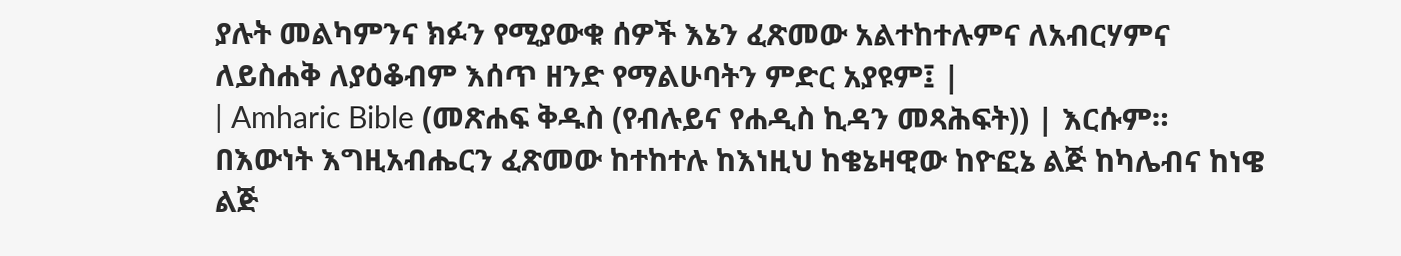ያሉት መልካምንና ክፉን የሚያውቁ ሰዎች እኔን ፈጽመው አልተከተሉምና ለአብርሃምና ለይስሐቅ ለያዕቆብም እሰጥ ዘንድ የማልሁባትን ምድር አያዩም፤ |
| Amharic Bible (መጽሐፍ ቅዱስ (የብሉይና የሐዲስ ኪዳን መጻሕፍት)) | እርሱም። በእውነት እግዚአብሔርን ፈጽመው ከተከተሉ ከእነዚህ ከቄኔዛዊው ከዮፎኔ ልጅ ከካሌብና ከነዌ ልጅ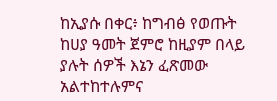ከኢያሱ በቀር፥ ከግብፅ የወጡት ከሀያ ዓመት ጀምሮ ከዚያም በላይ ያሉት ሰዎች እኔን ፈጽመው አልተከተሉምና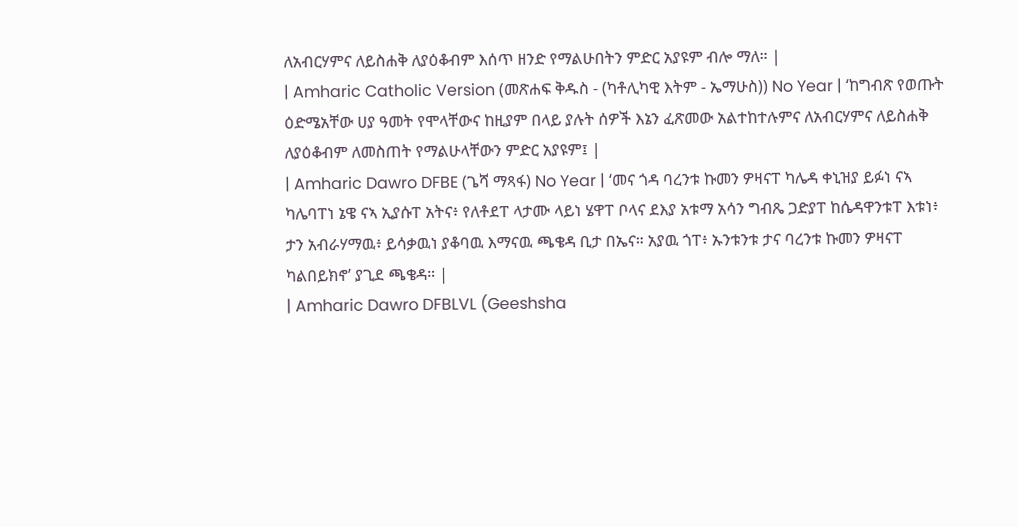ለአብርሃምና ለይስሐቅ ለያዕቆብም እሰጥ ዘንድ የማልሁበትን ምድር አያዩም ብሎ ማለ። |
| Amharic Catholic Version (መጽሐፍ ቅዱስ - (ካቶሊካዊ እትም - ኤማሁስ)) No Year | ‘ከግብጽ የወጡት ዕድሜአቸው ሀያ ዓመት የሞላቸውና ከዚያም በላይ ያሉት ሰዎች እኔን ፈጽመው አልተከተሉምና ለአብርሃምና ለይስሐቅ ለያዕቆብም ለመስጠት የማልሁላቸውን ምድር አያዩም፤ |
| Amharic Dawro DFBE (ጌሻ ማጻፋ) No Year | ‘መና ጎዳ ባረንቱ ኩመን ዎዛናፐ ካሌዳ ቀኒዝያ ይፉነ ናኣ ካሌባፐነ ኔዌ ናኣ ኢያሱፐ አትና፥ የለቶደፐ ላታሙ ላይነ ሄዋፐ ቦላና ደእያ አቱማ አሳን ግብጼ ጋድያፐ ከሴዳዋንቱፐ እቱነ፥ ታን አብራሃማዉ፥ ይሳቃዉነ ያቆባዉ እማናዉ ጫቄዳ ቢታ በኤና። አያዉ ጎፐ፥ ኡንቱንቱ ታና ባረንቱ ኩመን ዎዛናፐ ካልበይክኖ’ ያጊደ ጫቄዳ። |
| Amharic Dawro DFBLVL (Geeshsha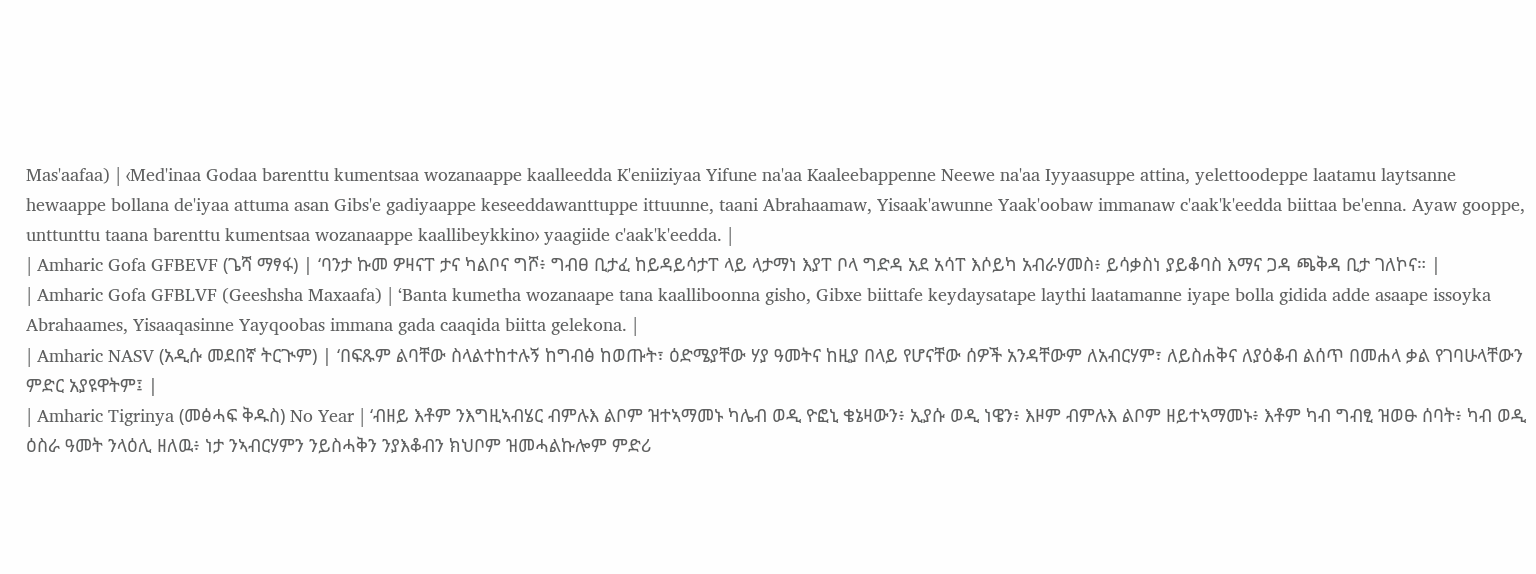Mas'aafaa) | ‹Med'inaa Godaa barenttu kumentsaa wozanaappe kaalleedda K'eniiziyaa Yifune na'aa Kaaleebappenne Neewe na'aa Iyyaasuppe attina, yelettoodeppe laatamu laytsanne hewaappe bollana de'iyaa attuma asan Gibs'e gadiyaappe keseeddawanttuppe ittuunne, taani Abrahaamaw, Yisaak'awunne Yaak'oobaw immanaw c'aak'k'eedda biittaa be'enna. Ayaw gooppe, unttunttu taana barenttu kumentsaa wozanaappe kaallibeykkino› yaagiide c'aak'k'eedda. |
| Amharic Gofa GFBEVF (ጌሻ ማፃፋ) | ‘ባንታ ኩመ ዎዛናፐ ታና ካልቦና ግሾ፥ ግብፀ ቢታፈ ከይዳይሳታፐ ላይ ላታማነ እያፐ ቦላ ግድዳ አደ አሳፐ እሶይካ አብራሃመስ፥ ይሳቃስነ ያይቆባስ እማና ጋዳ ጫቅዳ ቢታ ገለኮና። |
| Amharic Gofa GFBLVF (Geeshsha Maxaafa) | ‘Banta kumetha wozanaape tana kaalliboonna gisho, Gibxe biittafe keydaysatape laythi laatamanne iyape bolla gidida adde asaape issoyka Abrahaames, Yisaaqasinne Yayqoobas immana gada caaqida biitta gelekona. |
| Amharic NASV (አዲሱ መደበኛ ትርጒም) | ‘በፍጹም ልባቸው ስላልተከተሉኝ ከግብፅ ከወጡት፣ ዕድሜያቸው ሃያ ዓመትና ከዚያ በላይ የሆናቸው ሰዎች አንዳቸውም ለአብርሃም፣ ለይስሐቅና ለያዕቆብ ልሰጥ በመሐላ ቃል የገባሁላቸውን ምድር አያዩዋትም፤ |
| Amharic Tigrinya (መፅሓፍ ቅዱስ) No Year | ‘ብዘይ እቶም ንእግዚኣብሄር ብምሉእ ልቦም ዝተኣማመኑ ካሌብ ወዲ ዮፎኒ ቄኔዛውን፥ ኢያሱ ወዲ ነዌን፥ እዞም ብምሉእ ልቦም ዘይተኣማመኑ፥ እቶም ካብ ግብፂ ዝወፁ ሰባት፥ ካብ ወዲ ዕስራ ዓመት ንላዕሊ ዘለዉ፥ ነታ ንኣብርሃምን ንይስሓቅን ንያእቆብን ክህቦም ዝመሓልኩሎም ምድሪ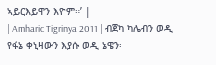ኣይርእይዋን እዮም።’ |
| Amharic Tigrinya 2011 | ብጀካ ካሌብን ወዲ የፋኔ ቀኒዛውን እያሱ ወዲ ኔዌን፡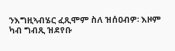ንእግዚኣብሄር ፈጺሞም ስለ ዝሰዐብዎ፡ እዞም ካብ ግብጺ ዝደየቡ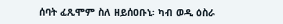ሰባት ፈጺሞም ስለ ዘይሰዐቡኒ፡ ካብ ወዲ ዕስራ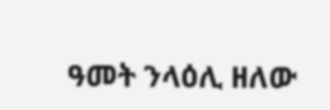ዓመት ንላዕሊ ዘለው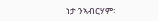ነታ ንኣብርሃም፡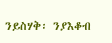ንይስሃቅ፡ ንያእቆብ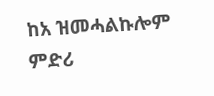ከአ ዝመሓልኩሎም ምድሪ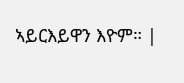ኣይርእይዋን እዮም። |